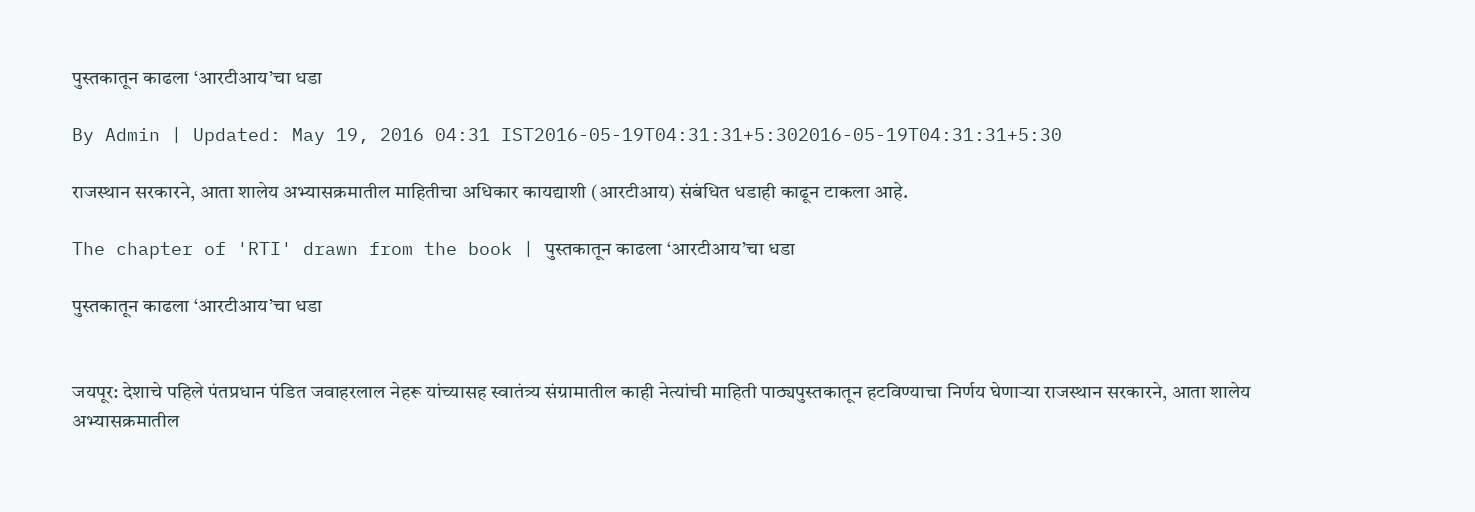पुस्तकातून काढला ‘आरटीआय’चा धडा

By Admin | Updated: May 19, 2016 04:31 IST2016-05-19T04:31:31+5:302016-05-19T04:31:31+5:30

राजस्थान सरकारने, आता शालेय अभ्यासक्रमातील माहितीचा अधिकार कायद्याशी (आरटीआय) संबंधित धडाही काढून टाकला आहे.

The chapter of 'RTI' drawn from the book | पुस्तकातून काढला ‘आरटीआय’चा धडा

पुस्तकातून काढला ‘आरटीआय’चा धडा


जयपूर: देशाचे पहिले पंतप्रधान पंडित जवाहरलाल नेहरू यांच्यासह स्वातंत्र्य संग्रामातील काही नेत्यांची माहिती पाठ्यपुस्तकातून हटविण्याचा निर्णय घेणाऱ्या राजस्थान सरकारने, आता शालेय अभ्यासक्रमातील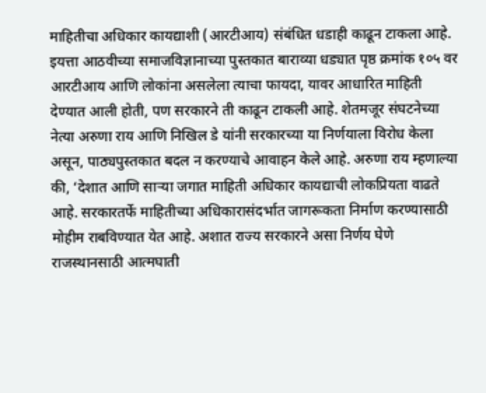माहितीचा अधिकार कायद्याशी (आरटीआय) संबंधित धडाही काढून टाकला आहे.
इयत्ता आठवीच्या समाजविज्ञानाच्या पुस्तकात बाराव्या धड्यात पृष्ठ क्रमांक १०५ वर आरटीआय आणि लोकांना असलेला त्याचा फायदा, यावर आधारित माहिती देण्यात आली होती, पण सरकारने ती काढून टाकली आहे. शेतमजूर संघटनेच्या नेत्या अरुणा राय आणि निखिल डे यांनी सरकारच्या या निर्णयाला विरोध केला असून, पाठ्यपुस्तकात बदल न करण्याचे आवाहन केले आहे. अरुणा राय म्हणाल्या की, ‘देशात आणि साऱ्या जगात माहिती अधिकार कायद्याची लोकप्रियता वाढते आहे. सरकारतर्फे माहितीच्या अधिकारासंदर्भात जागरूकता निर्माण करण्यासाठी मोहीम राबविण्यात येत आहे. अशात राज्य सरकारने असा निर्णय घेणे राजस्थानसाठी आत्मघाती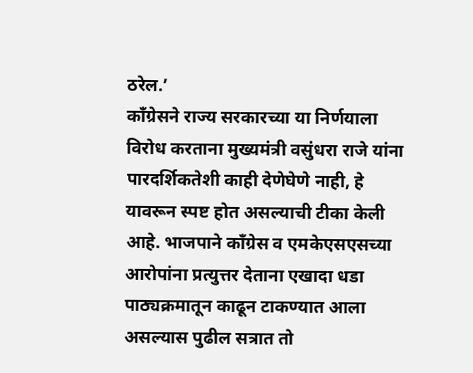ठरेल.’
काँग्रेसने राज्य सरकारच्या या निर्णयाला विरोध करताना मुख्यमंत्री वसुंधरा राजे यांना पारदर्शिकतेशी काही देणेघेणे नाही, हे यावरून स्पष्ट होत असल्याची टीका केली आहे. भाजपाने काँग्रेस व एमकेएसएसच्या आरोपांना प्रत्युत्तर देताना एखादा धडा पाठ्यक्रमातून काढून टाकण्यात आला असल्यास पुढील सत्रात तो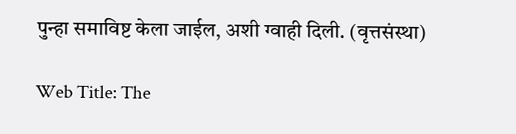पुन्हा समाविष्ट केला जाईल, अशी ग्वाही दिली. (वृत्तसंस्था)

Web Title: The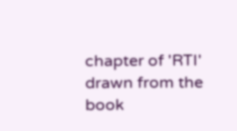chapter of 'RTI' drawn from the book